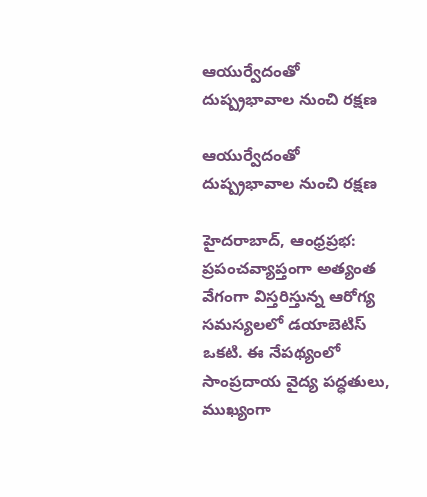ఆయుర్వేదంతో దుష్ప్రభావాల నుంచి రక్షణ

ఆయుర్వేదంతో దుష్ప్రభావాల నుంచి రక్షణ

హైదరాబాద్, ఆంధ్రప్రభ: ప్రపంచవ్యాప్తంగా అత్యంత వేగంగా విస్తరిస్తున్న ఆరోగ్య సమస్యలలో డయాబెటిస్ ఒకటి. ఈ నేపథ్యంలో సాంప్రదాయ వైద్య పద్ధతులు, ముఖ్యంగా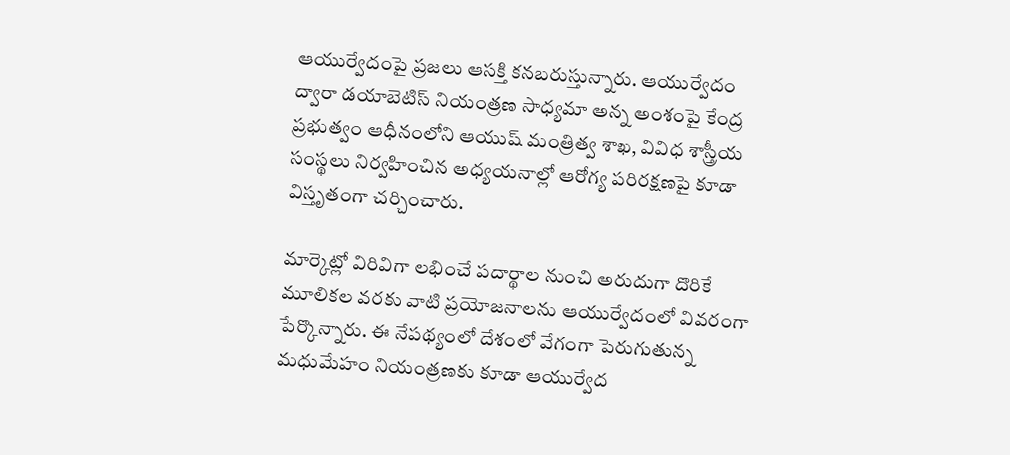ఆయుర్వేదంపై ప్రజలు ఆసక్తి కనబరుస్తున్నారు. ఆయుర్వేదం ద్వారా డయాబెటిస్ నియంత్రణ సాధ్యమా అన్న అంశంపై కేంద్ర ప్రభుత్వం ఆధీనంలోని ఆయుష్ మంత్రిత్వ శాఖ, వివిధ శాస్త్రీయ సంస్థలు నిర్వహించిన అధ్యయనాల్లో ఆరోగ్య పరిరక్షణపై కూడా విస్తృతంగా చర్చించారు.

మార్కెట్లో విరివిగా లభించే పదార్థాల నుంచి అరుదుగా దొరికే మూలికల వరకు వాటి ప్రయోజనాలను ఆయుర్వేదంలో వివరంగా పేర్కొన్నారు. ఈ నేపథ్యంలో దేశంలో వేగంగా పెరుగుతున్న మధుమేహం నియంత్రణకు కూడా ఆయుర్వేద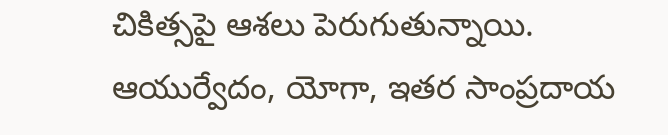చికిత్సపై ఆశలు పెరుగుతున్నాయి. ఆయుర్వేదం, యోగా, ఇతర సాంప్రదాయ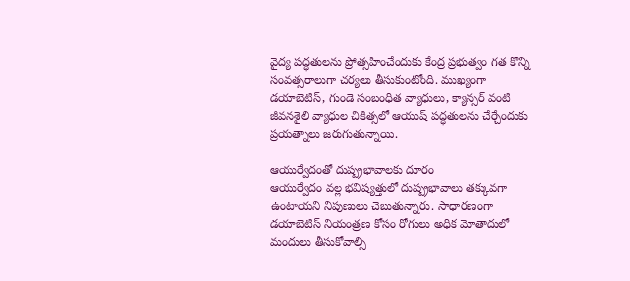వైద్య పద్ధతులను ప్రోత్సహించేందుకు కేంద్ర ప్రభుత్వం గత కొన్ని సంవత్సరాలుగా చర్యలు తీసుకుంటోంది. ముఖ్యంగా డయాబెటిస్, గుండె సంబంధిత వ్యాధులు, క్యాన్సర్ వంటి జీవనశైలి వ్యాధుల చికిత్సలో ఆయుష్ పద్ధతులను చేర్చేందుకు ప్రయత్నాలు జరుగుతున్నాయి.

ఆయుర్వేదంతో దుష్ప్రభావాలకు దూరం
ఆయుర్వేదం వల్ల భవిష్యత్తులో దుష్ప్రభావాలు తక్కువగా ఉంటాయని నిపుణులు చెబుతున్నారు. సాధారణంగా డయాబెటిస్ నియంత్రణ కోసం రోగులు అధిక మోతాదులో మందులు తీసుకోవాల్సి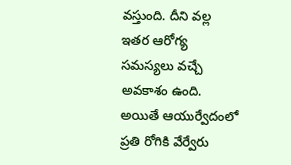వస్తుంది. దీని వల్ల ఇతర ఆరోగ్య సమస్యలు వచ్చే అవకాశం ఉంది. అయితే ఆయుర్వేదంలో ప్రతి రోగికి వేర్వేరు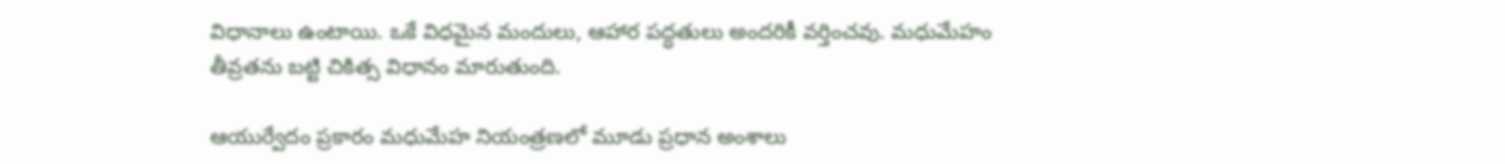విధానాలు ఉంటాయి. ఒకే విధమైన మందులు, ఆహార పద్ధతులు అందరికీ వర్తించవు. మధుమేహం తీవ్రతను బట్టి చికిత్స విధానం మారుతుంది.

ఆయుర్వేదం ప్రకారం మధుమేహ నియంత్రణలో మూడు ప్రధాన అంశాలు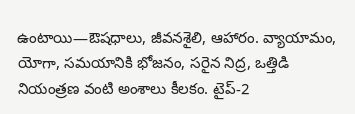ఉంటాయి—ఔషధాలు, జీవనశైలి, ఆహారం. వ్యాయామం, యోగా, సమయానికి భోజనం, సరైన నిద్ర, ఒత్తిడి నియంత్రణ వంటి అంశాలు కీలకం. టైప్-2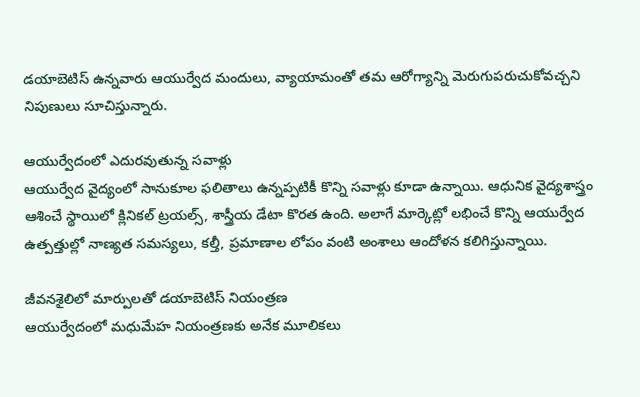డయాబెటిస్ ఉన్నవారు ఆయుర్వేద మందులు, వ్యాయామంతో తమ ఆరోగ్యాన్ని మెరుగుపరుచుకోవచ్చని నిపుణులు సూచిస్తున్నారు.

ఆయుర్వేదంలో ఎదురవుతున్న సవాళ్లు
ఆయుర్వేద వైద్యంలో సానుకూల ఫలితాలు ఉన్నప్పటికీ కొన్ని సవాళ్లు కూడా ఉన్నాయి. ఆధునిక వైద్యశాస్త్రం ఆశించే స్థాయిలో క్లినికల్ ట్రయల్స్, శాస్త్రీయ డేటా కొరత ఉంది. అలాగే మార్కెట్లో లభించే కొన్ని ఆయుర్వేద ఉత్పత్తుల్లో నాణ్యత సమస్యలు, కల్తీ, ప్రమాణాల లోపం వంటి అంశాలు ఆందోళన కలిగిస్తున్నాయి.

జీవనశైలిలో మార్పులతో డయాబెటిస్ నియంత్రణ
ఆయుర్వేదంలో మధుమేహ నియంత్రణకు అనేక మూలికలు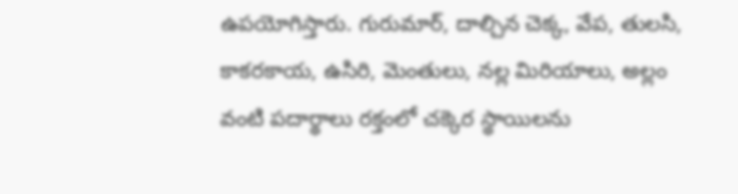ఉపయోగిస్తారు. గురుమార్, దాల్చిన చెక్క, వేప, తులసి, కాకరకాయ, ఉసిరి, మెంతులు, నల్ల మిరియాలు, అల్లం వంటి పదార్థాలు రక్తంలో చక్కెర స్థాయిలను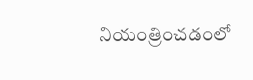నియంత్రించడంలో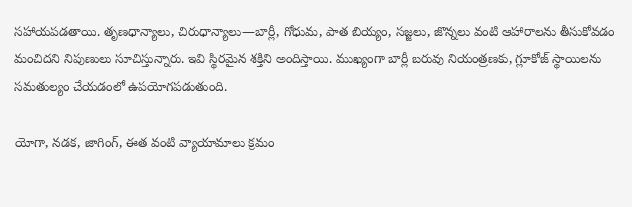సహాయపడతాయి. తృణధాన్యాలు, చిరుధాన్యాలు—బార్లీ, గోధుమ, పాత బియ్యం, సజ్జలు, జొన్నలు వంటి ఆహారాలను తీసుకోవడం మంచిదని నిపుణులు సూచిస్తున్నారు. ఇవి స్థిరమైన శక్తిని అందిస్తాయి. ముఖ్యంగా బార్లీ బరువు నియంత్రణకు, గ్లూకోజ్ స్థాయిలను సమతుల్యం చేయడంలో ఉపయోగపడుతుంది.

యోగా, నడక, జాగింగ్, ఈత వంటి వ్యాయామాలు క్రమం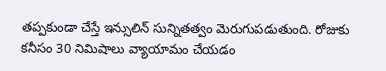తప్పకుండా చేస్తే ఇన్సులిన్ సున్నితత్వం మెరుగుపడుతుంది. రోజుకు కనీసం 30 నిమిషాలు వ్యాయామం చేయడం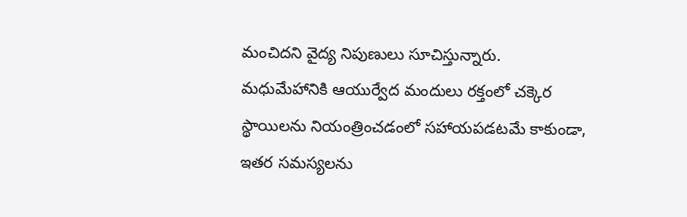మంచిదని వైద్య నిపుణులు సూచిస్తున్నారు. మధుమేహానికి ఆయుర్వేద మందులు రక్తంలో చక్కెర స్థాయిలను నియంత్రించడంలో సహాయపడటమే కాకుండా, ఇతర సమస్యలను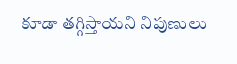కూడా తగ్గిస్తాయని నిపుణులు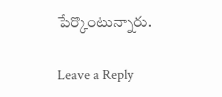పేర్కొంటున్నారు.

Leave a Reply